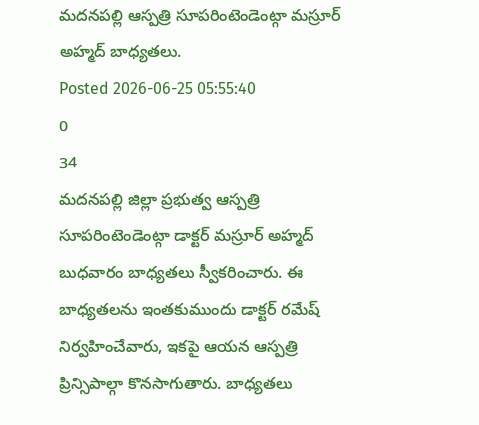మదనపల్లి ఆస్పత్రి సూపరింటెండెంట్గా మస్రూర్ అహ్మద్ బాధ్యతలు.
Posted 2026-06-25 05:55:40
0
34
మదనపల్లి జిల్లా ప్రభుత్వ ఆస్పత్రి సూపరింటెండెంట్గా డాక్టర్ మస్రూర్ అహ్మద్ బుధవారం బాధ్యతలు స్వీకరించారు. ఈ బాధ్యతలను ఇంతకుముందు డాక్టర్ రమేష్ నిర్వహించేవారు, ఇకపై ఆయన ఆస్పత్రి ప్రిన్సిపాల్గా కొనసాగుతారు. బాధ్యతలు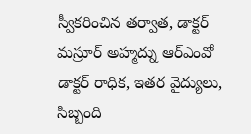స్వీకరించిన తర్వాత, డాక్టర్ మస్రూర్ అహ్మద్ను ఆర్ఎంవో డాక్టర్ రాధిక, ఇతర వైద్యులు, సిబ్బంది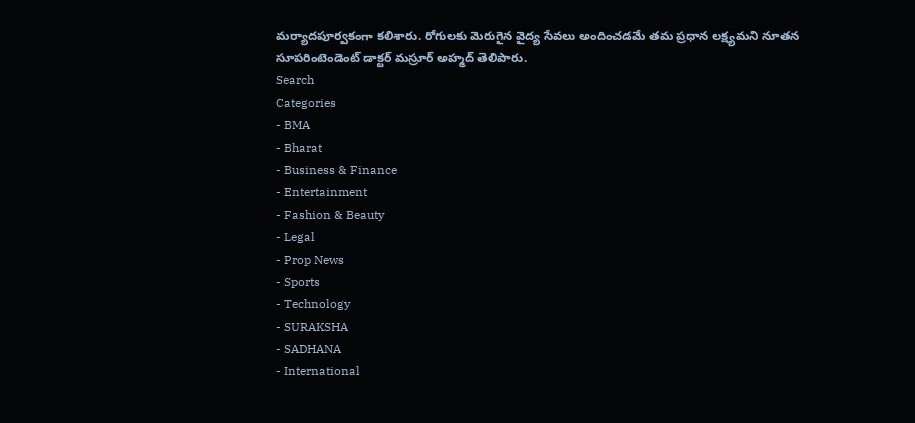మర్యాదపూర్వకంగా కలిశారు. రోగులకు మెరుగైన వైద్య సేవలు అందించడమే తమ ప్రధాన లక్ష్యమని నూతన సూపరింటెండెంట్ డాక్టర్ మస్రూర్ అహ్మద్ తెలిపారు.
Search
Categories
- BMA
- Bharat
- Business & Finance
- Entertainment
- Fashion & Beauty
- Legal
- Prop News
- Sports
- Technology
- SURAKSHA
- SADHANA
- International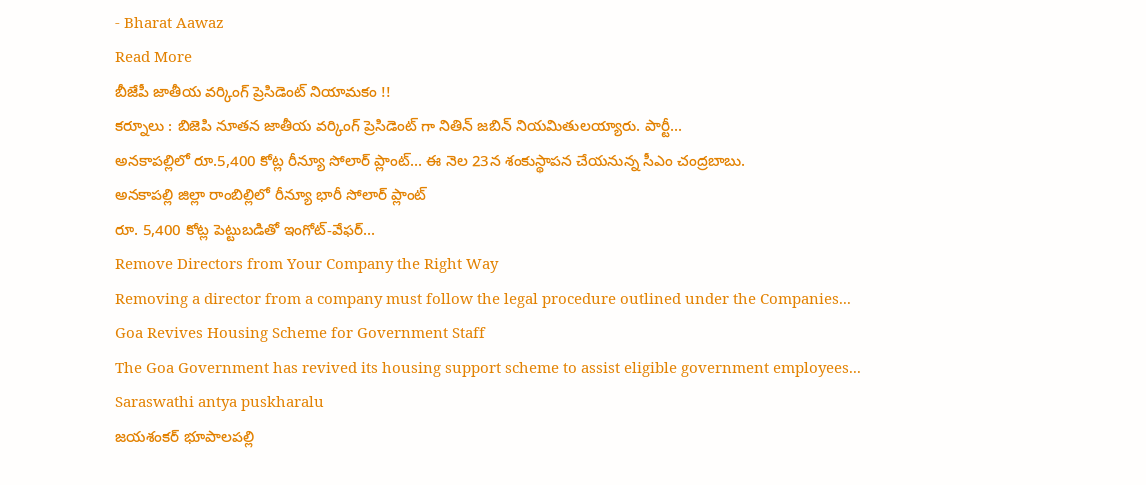- Bharat Aawaz
Read More
బీజేపీ జాతీయ వర్కింగ్ ప్రెసిడెంట్ నియామకం !!
కర్నూలు : బిజెపి నూతన జాతీయ వర్కింగ్ ప్రెసిడెంట్ గా నితిన్ జబిన్ నియమితులయ్యారు. పార్టీ...
అనకాపల్లిలో రూ.5,400 కోట్ల రీన్యూ సోలార్ ప్లాంట్... ఈ నెల 23న శంకుస్థాపన చేయనున్న సీఎం చంద్రబాబు.
అనకాపల్లి జిల్లా రాంబిల్లిలో రీన్యూ భారీ సోలార్ ప్లాంట్
రూ. 5,400 కోట్ల పెట్టుబడితో ఇంగోట్-వేఫర్...
Remove Directors from Your Company the Right Way
Removing a director from a company must follow the legal procedure outlined under the Companies...
Goa Revives Housing Scheme for Government Staff
The Goa Government has revived its housing support scheme to assist eligible government employees...
Saraswathi antya puskharalu
జయశంకర్ భూపాలపల్లి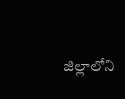జిల్లాలోని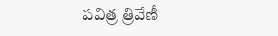పవిత్ర త్రివేణీ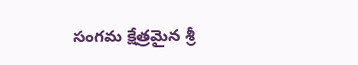సంగమ క్షేత్రమైన శ్రీ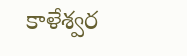కాళేశ్వర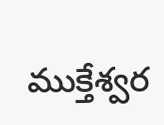ముక్తేశ్వర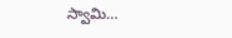స్వామి...